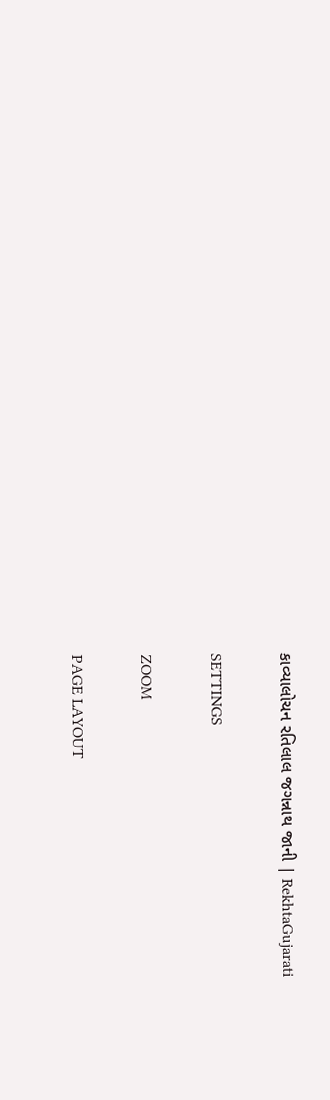કાવ્યાલોચન રતિલાલ જગન્નાથ જાની | RekhtaGujarati

SETTINGS

ZOOM

PAGE LAYOUT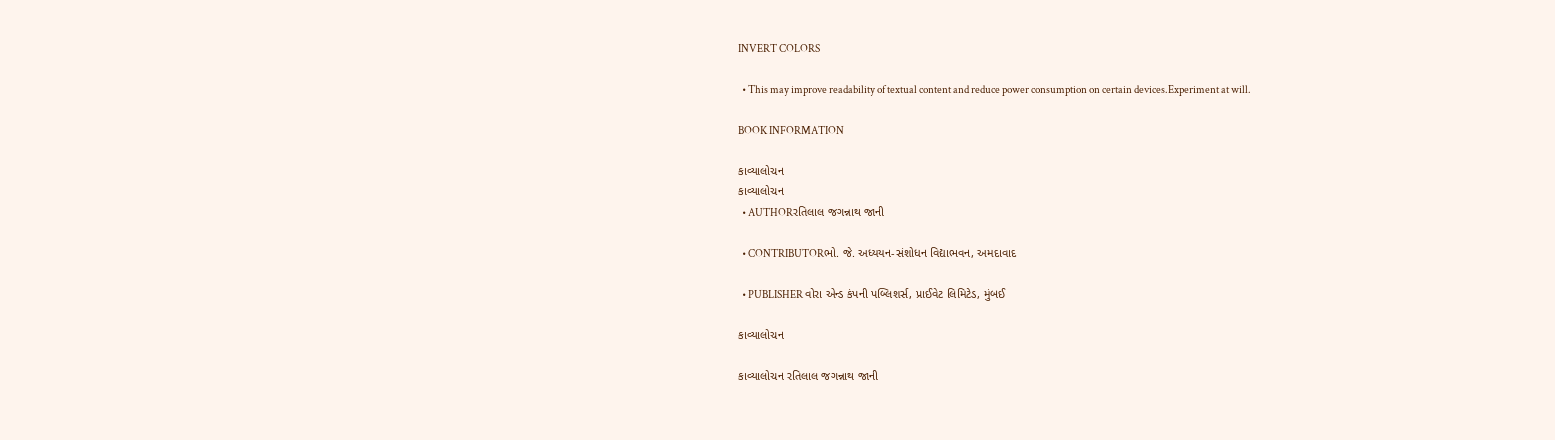INVERT COLORS

  • This may improve readability of textual content and reduce power consumption on certain devices.Experiment at will.

BOOK INFORMATION

કાવ્યાલોચન
કાવ્યાલોચન
  • AUTHORરતિલાલ જગન્નાથ જાની

  • CONTRIBUTORભો. જે. અધ્યયન-સંશોધન વિદ્યાભવન, અમદાવાદ

  • PUBLISHER વોરા એન્ડ કંપની પબ્લિશર્સ, પ્રાઈવેટ લિમિટેડ, મુંબઈ

કાવ્યાલોચન

કાવ્યાલોચન રતિલાલ જગન્નાથ જાની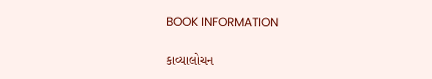BOOK INFORMATION

કાવ્યાલોચન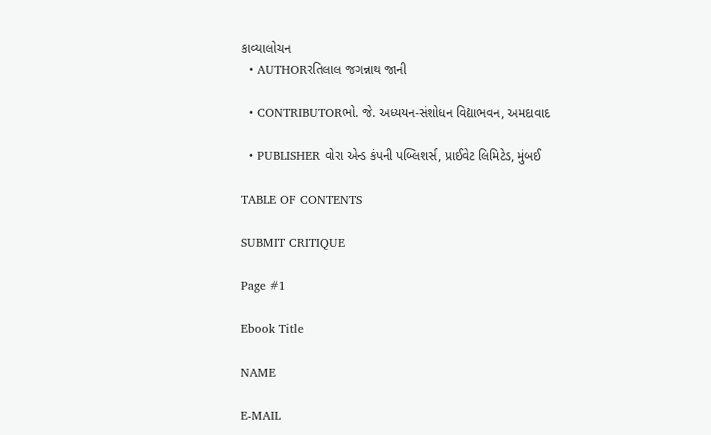કાવ્યાલોચન
  • AUTHORરતિલાલ જગન્નાથ જાની

  • CONTRIBUTORભો. જે. અધ્યયન-સંશોધન વિદ્યાભવન, અમદાવાદ

  • PUBLISHER વોરા એન્ડ કંપની પબ્લિશર્સ, પ્રાઈવેટ લિમિટેડ, મુંબઈ

TABLE OF CONTENTS

SUBMIT CRITIQUE

Page #1

Ebook Title

NAME

E-MAIL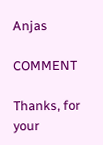Anjas

COMMENT

Thanks, for your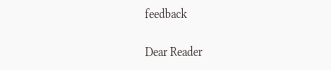feedback

Dear Reader